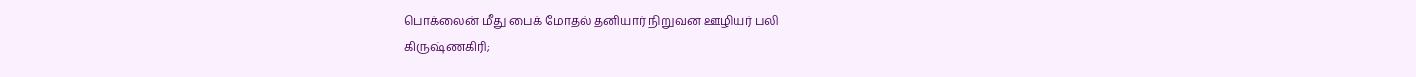பொக்லைன் மீது பைக் மோதல் தனியார் நிறுவன ஊழியர் பலி
கிருஷ்ணகிரி;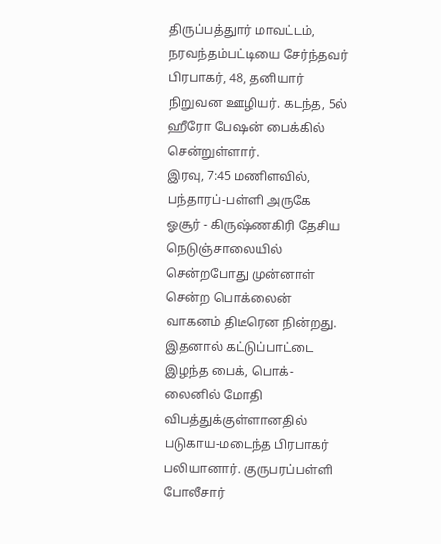திருப்பத்துார் மாவட்டம், நரவந்தம்பட்டியை சேர்ந்தவர் பிரபாகர், 48, தனியார் நிறுவன ஊழியர். கடந்த, 5ல் ஹீரோ பேஷன் பைக்கில் சென்றுள்ளார்.
இரவு, 7:45 மணிளவில், பந்தாரப்-பள்ளி அருகே ஓசூர் - கிருஷ்ணகிரி தேசிய நெடுஞ்சாலையில் சென்றபோது முன்னாள் சென்ற பொக்லைன் வாகனம் திடீரென நின்றது. இதனால் கட்டுப்பாட்டை இழந்த பைக், பொக்-லைனில் மோதி விபத்துக்குள்ளானதில் படுகாய-மடைந்த பிரபாகர் பலியானார். குருபரப்பள்ளி போலீசார்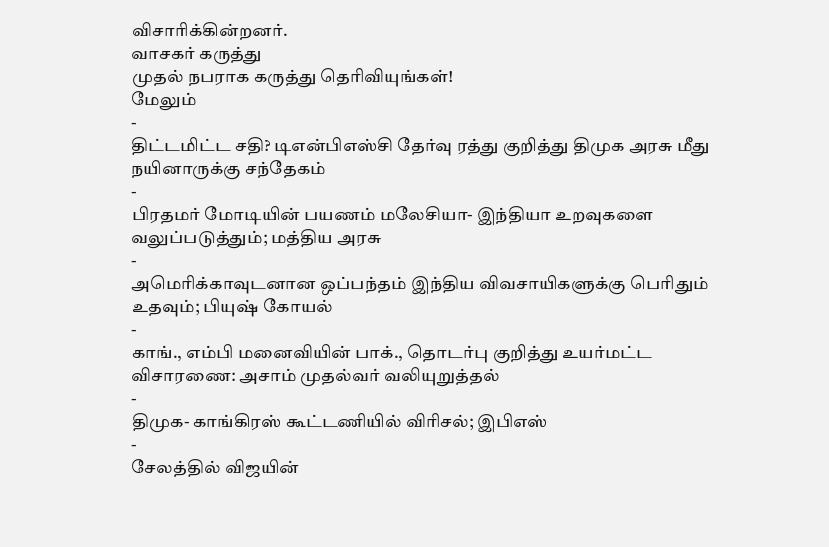விசாரிக்கின்றனர்.
வாசகர் கருத்து
முதல் நபராக கருத்து தெரிவியுங்கள்!
மேலும்
-
திட்டமிட்ட சதி? டிஎன்பிஎஸ்சி தேர்வு ரத்து குறித்து திமுக அரசு மீது நயினாருக்கு சந்தேகம்
-
பிரதமர் மோடியின் பயணம் மலேசியா- இந்தியா உறவுகளை வலுப்படுத்தும்; மத்திய அரசு
-
அமெரிக்காவுடனான ஒப்பந்தம் இந்திய விவசாயிகளுக்கு பெரிதும் உதவும்; பியுஷ் கோயல்
-
காங்., எம்பி மனைவியின் பாக்., தொடர்பு குறித்து உயர்மட்ட விசாரணை: அசாம் முதல்வர் வலியுறுத்தல்
-
திமுக- காங்கிரஸ் கூட்டணியில் விரிசல்; இபிஎஸ்
-
சேலத்தில் விஜயின்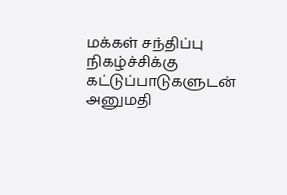மக்கள் சந்திப்பு நிகழ்ச்சிக்கு கட்டுப்பாடுகளுடன் அனுமதி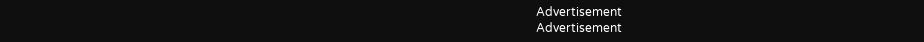Advertisement
Advertisement